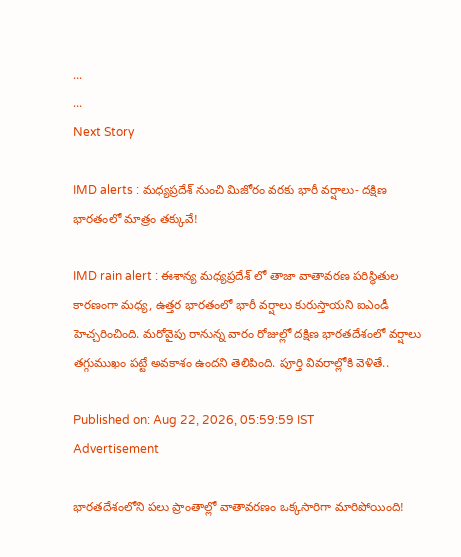...
...
Next Story

IMD alerts : మధ్యప్రదేశ్ నుంచి మిజోరం వరకు భారీ వర్షాలు- దక్షిణ భారతంలో మాత్రం తక్కువే!

IMD rain alert : ఈశాన్య మధ్యప్రదేశ్ లో తాజా వాతావరణ పరిస్థితుల కారణంగా మధ్య, ఉత్తర భారతంలో భారీ వర్షాలు కురుస్తాయని ఐఎండీ హెచ్చరించింది. మరోవైపు రానున్న వారం రోజుల్లో దక్షిణ భారతదేశంలో వర్షాలు తగ్గుముఖం పట్టే అవకాశం ఉందని తెలిపింది. పూర్తి వివరాల్లోకి వెళితే..

Published on: Aug 22, 2026, 05:59:59 IST
Advertisement

భారతదేశంలోని పలు ప్రాంతాల్లో వాతావరణం ఒక్కసారిగా మారిపోయింది!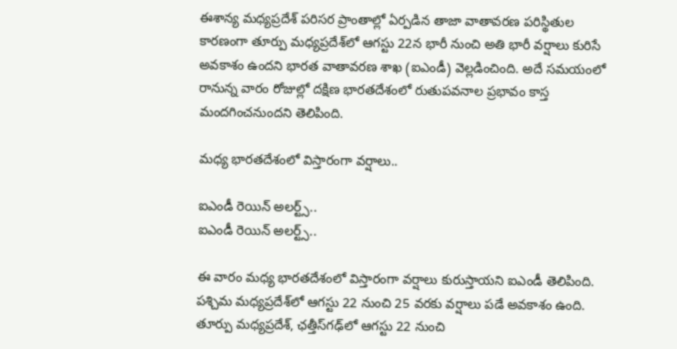ఈశాన్య మధ్యప్రదేశ్ పరిసర ప్రాంతాల్లో ఏర్పడిన తాజా వాతావరణ పరిస్థితుల కారణంగా తూర్పు మధ్యప్రదేశ్‌లో ఆగస్టు 22న భారీ నుంచి అతి భారీ వర్షాలు కురిసే అవకాశం ఉందని భారత వాతావరణ శాఖ (ఐఎండీ) వెల్లడించింది. అదే సమయంలో రానున్న వారం రోజుల్లో దక్షిణ భారతదేశంలో రుతుపవనాల ప్రభావం కాస్త మందగించనుందని తెలిపింది.

మధ్య భారతదేశంలో విస్తారంగా వర్షాలు..

ఐఎండీ రెయిన్ అలర్ట్స్..
ఐఎండీ రెయిన్ అలర్ట్స్..

ఈ వారం మధ్య భారతదేశంలో విస్తారంగా వర్షాలు కురుస్తాయని ఐఎండీ తెలిపింది. పశ్చిమ మధ్యప్రదేశ్‌లో ఆగస్టు 22 నుంచి 25 వరకు వర్షాలు పడే అవకాశం ఉంది. తూర్పు మధ్యప్రదేశ్, ఛత్తీస్‌గఢ్‌లో ఆగస్టు 22 నుంచి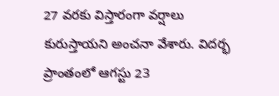27 వరకు విస్తారంగా వర్షాలు కురుస్తాయని అంచనా వేశారు. విదర్భ ప్రాంతంలో ఆగస్టు 23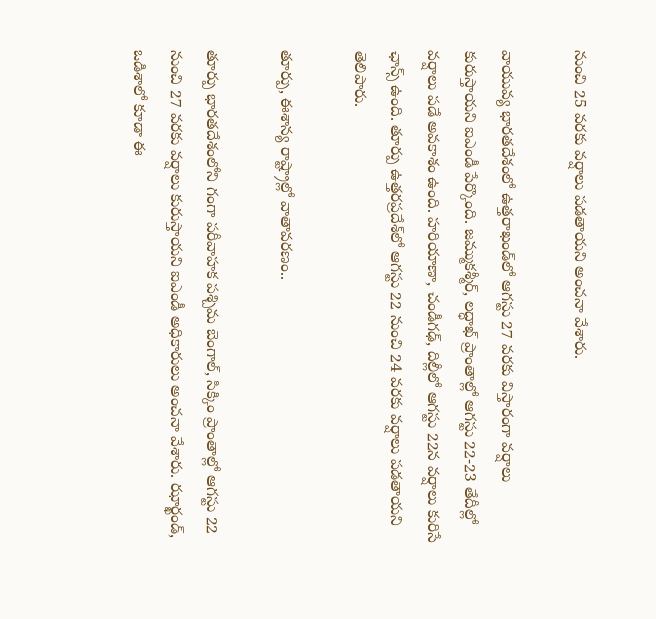నుంచి 25 వరకు వర్షాలు పడతాయని అంచనా వేశారు.

వాయువ్య భారతదేశంలో ఉత్తరాఖండ్‌లో ఆగస్టు 27 వరకు విస్తారంగా వర్షాలు కురుస్తాయని ఐఎండీ పేర్కొంది. జమ్ముకశ్మీర్, లద్ధాఖ్ ప్రాంతాల్లో ఆగస్టు 22-23 తేదీల్లో వర్షాలు పడే అవకాశం ఉంది. హరియాణా, చండీగఢ్, దిల్లీలో ఆగస్టు 22న వర్షాలు కురిసే ఛాన్స్ ఉంది. తూర్పు ఉత్తరప్రదేశ్‌లో ఆగస్టు 22 నుంచి 24 వరకు వర్షాలు పడతాయని తెలిపారు.

తూర్పు, ఈశాన్య రాష్ట్రాల్లో వాతావరణం..

తూర్పు భారతదేశంలోని గంగా పరీవాహక పశ్చిమ బెంగాల్, సిక్కిం ప్రాంతాల్లో ఆగస్టు 22 నుంచి 27 వరకు వర్షాలు కురుస్తాయని ఐఎండీ అధికారులు అంచనా వేశారు. ఝార్ఖండ్, ఒడిశాలో కూడా ఈ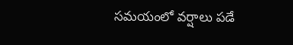సమయంలో వర్షాలు పడే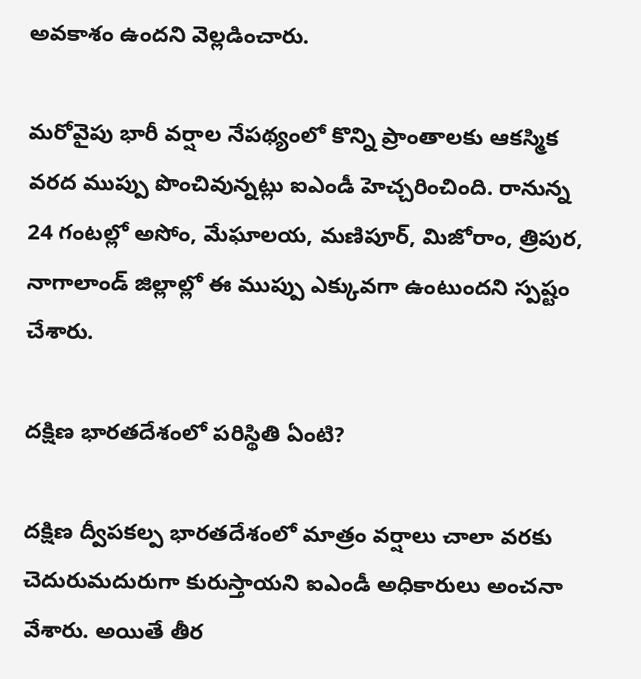అవకాశం ఉందని వెల్లడించారు.

మరోవైపు భారీ వర్షాల నేపథ్యంలో కొన్ని ప్రాంతాలకు ఆకస్మిక వరద ముప్పు పొంచివున్నట్లు ఐఎండీ హెచ్చరించింది. రానున్న 24 గంటల్లో అసోం, మేఘాలయ, మణిపూర్, మిజోరాం, త్రిపుర, నాగాలాండ్ జిల్లాల్లో ఈ ముప్పు ఎక్కువగా ఉంటుందని స్పష్టం చేశారు.

దక్షిణ భారతదేశంలో పరిస్థితి ఏంటి?

దక్షిణ ద్వీపకల్ప భారతదేశంలో మాత్రం వర్షాలు చాలా వరకు చెదురుమదురుగా కురుస్తాయని ఐఎండీ అధికారులు అంచనా వేశారు. అయితే తీర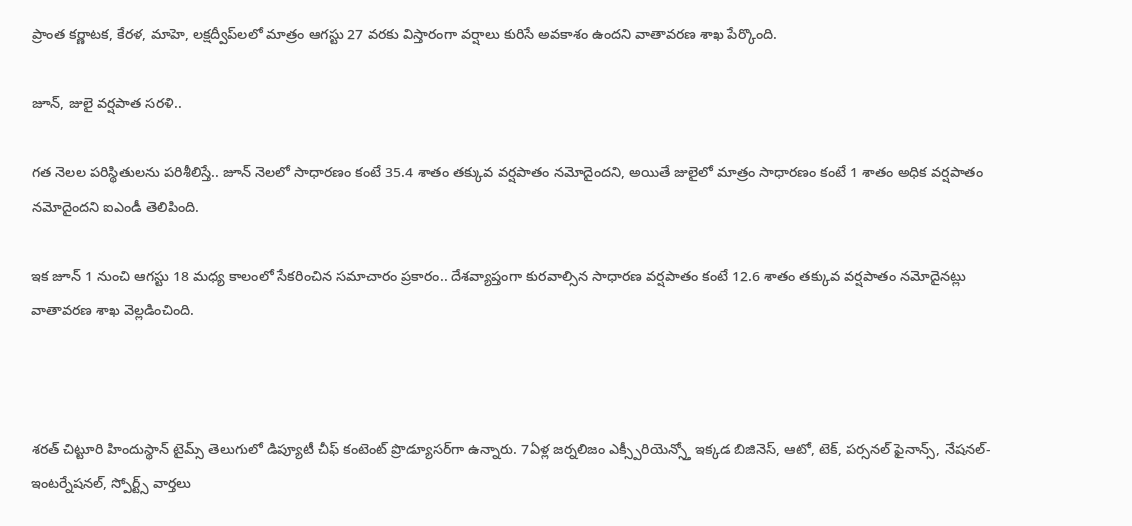ప్రాంత కర్ణాటక, కేరళ, మాహె, లక్షద్వీప్‌లలో మాత్రం ఆగస్టు 27 వరకు విస్తారంగా వర్షాలు కురిసే అవకాశం ఉందని వాతావరణ శాఖ పేర్కొంది.

జూన్, జులై వర్షపాత సరళి..

గత నెలల పరిస్థితులను పరిశీలిస్తే.. జూన్ నెలలో సాధారణం కంటే 35.4 శాతం తక్కువ వర్షపాతం నమోదైందని, అయితే జులైలో మాత్రం సాధారణం కంటే 1 శాతం అధిక వర్షపాతం నమోదైందని ఐఎండీ తెలిపింది.

ఇక జూన్ 1 నుంచి ఆగస్టు 18 మధ్య కాలంలో సేకరించిన సమాచారం ప్రకారం.. దేశవ్యాప్తంగా కురవాల్సిన సాధారణ వర్షపాతం కంటే 12.6 శాతం తక్కువ వర్షపాతం నమోదైనట్లు వాతావరణ శాఖ వెల్లడించింది.



శరత్ చిట్టూరి హిందుస్థాన్ టైమ్స్ తెలుగులో డిప్యూటీ చీఫ్ కంటెంట్ ప్రొడ్యూసర్‌గా ఉన్నారు. 7ఏళ్ల జర్నలిజం ఎక్స్పీరియెన్స్తో ఇక్కడ బిజినెస్, ఆటో, టెక్, పర్సనల్ ఫైనాన్స్, నేషనల్- ఇంటర్నేషనల్, స్పోర్ట్స్ వార్తలు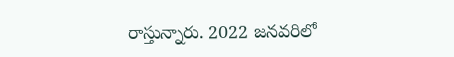రాస్తున్నారు. 2022 జనవరిలో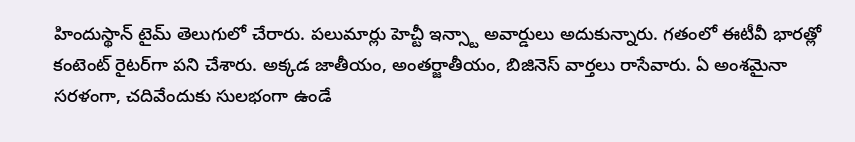హిందుస్థాన్ టైమ్ తెలుగులో చేరారు. పలుమార్లు హెచ్టీ ఇన్స్టా అవార్డులు అదుకున్నారు. గతంలో ఈటీవీ భారత్లో కంటెంట్ రైటర్‌గా పని చేశారు. అక్కడ జాతీయం, అంతర్జాతీయం, బిజినెస్ వార్తలు రాసేవారు. ఏ అంశమైనా సరళంగా, చదివేందుకు సులభంగా ఉండే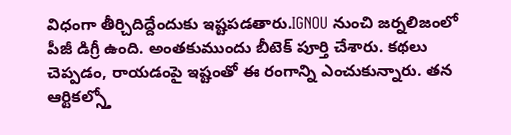విధంగా తీర్చిదిద్దేందుకు ఇష్టపడతారు.IGNOU నుంచి జర్నలిజంలో పీజీ డిగ్రీ ఉంది. అంతకుముందు బీటెక్ పూర్తి చేశారు. కథలు చెప్పడం, రాయడంపై ఇష్టంతో ఈ రంగాన్ని ఎంచుకున్నారు. తన ఆర్టికల్స్తో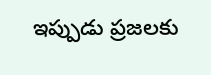ఇప్పుడు ప్రజలకు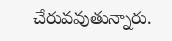చేరువవుతున్నారు.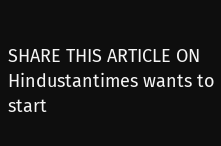SHARE THIS ARTICLE ON
Hindustantimes wants to start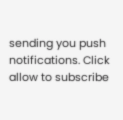sending you push notifications. Click allow to subscribe